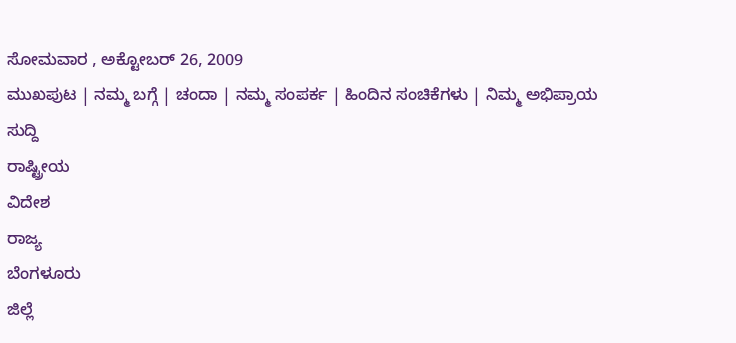ಸೋಮವಾರ , ಅಕ್ಟೋಬರ್ 26, 2009
ಮುಖಪುಟ | ನಮ್ಮ ಬಗ್ಗೆ | ಚಂದಾ | ನಮ್ಮ ಸಂಪರ್ಕ | ಹಿಂದಿನ ಸಂಚಿಕೆಗಳು | ನಿಮ್ಮ ಅಭಿಪ್ರಾಯ
ಸುದ್ದಿ
ರಾಷ್ಟ್ರೀಯ
ವಿದೇಶ
ರಾಜ್ಯ
ಬೆಂಗಳೂರು
ಜಿಲ್ಲೆ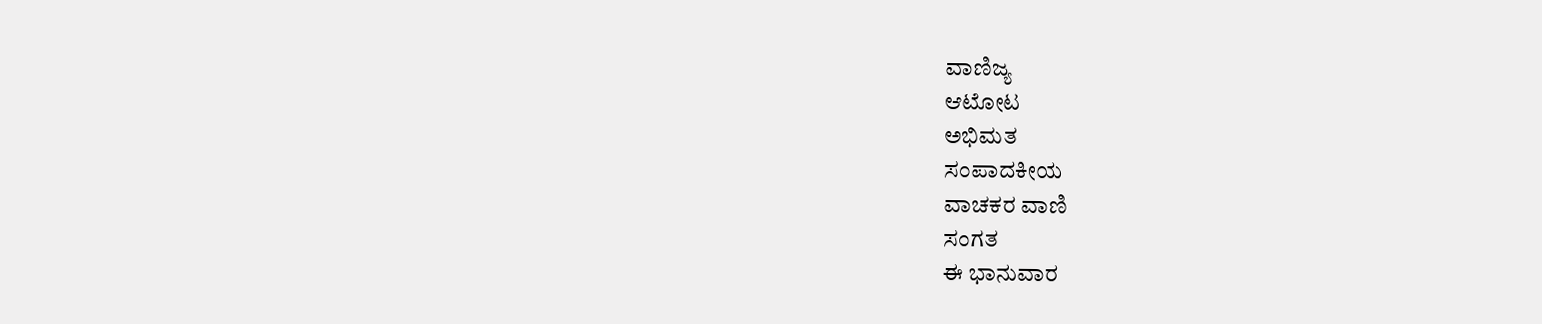ವಾಣಿಜ್ಯ
ಆಟೋಟ
ಅಭಿಮತ
ಸಂಪಾದಕೀಯ
ವಾಚಕರ ವಾಣಿ
ಸಂಗತ
ಈ ಭಾನುವಾರ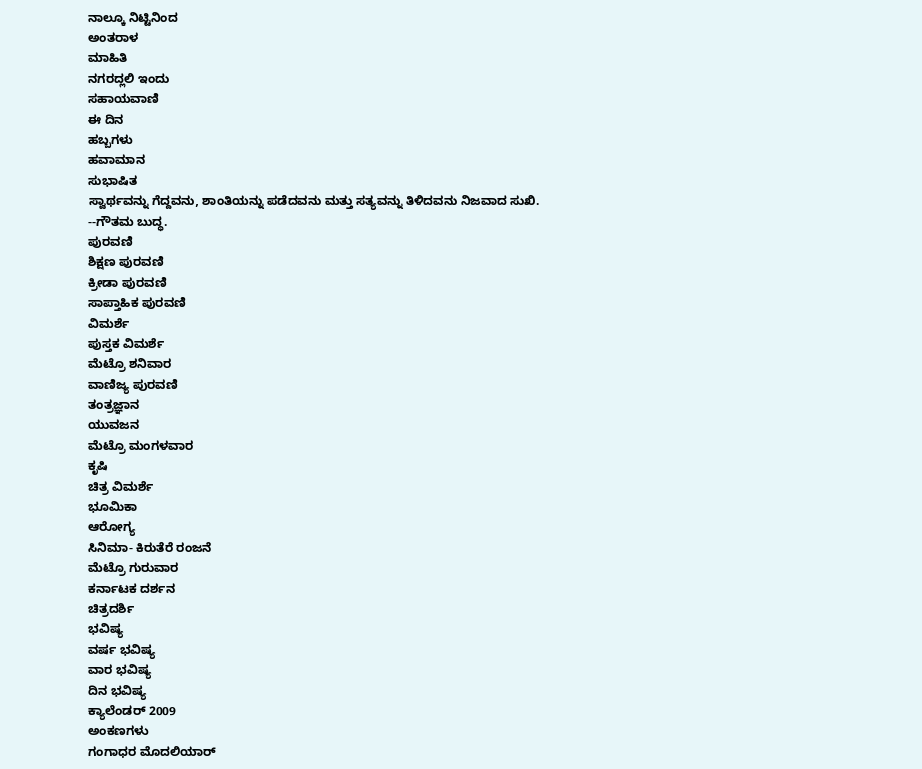ನಾಲ್ಕೂ ನಿಟ್ಟಿನಿಂದ
ಅಂತರಾಳ
ಮಾಹಿತಿ
ನಗರದ್ಲಲಿ ಇಂದು
ಸಹಾಯವಾಣಿ
ಈ ದಿನ
ಹಬ್ಬಗಳು
ಹವಾಮಾನ
ಸುಭಾಷಿತ
ಸ್ವಾರ್ಥವನ್ನು ಗೆದ್ದವನು, ಶಾಂತಿಯನ್ನು ಪಡೆದವನು ಮತ್ತು ಸತ್ಯವನ್ನು ತಿಳಿದವನು ನಿಜವಾದ ಸುಖಿ.
--ಗೌತಮ ಬುದ್ಧ.
ಪುರವಣಿ
ಶಿಕ್ಷಣ ಪುರವಣಿ
ಕ್ರೀಡಾ ಪುರವಣಿ
ಸಾಪ್ತಾಹಿಕ ಪುರವಣಿ
ವಿಮರ್ಶೆ
ಪುಸ್ತಕ ವಿಮರ್ಶೆ
ಮೆಟ್ರೊ ಶನಿವಾರ
ವಾಣಿಜ್ಯ ಪುರವಣಿ
ತಂತ್ರಜ್ಞಾನ
ಯುವಜನ
ಮೆಟ್ರೊ ಮಂಗಳವಾರ
ಕೃಷಿ
ಚಿತ್ರ ವಿಮರ್ಶೆ
ಭೂಮಿಕಾ
ಆರೋಗ್ಯ
ಸಿನಿಮಾ- ಕಿರುತೆರೆ ರಂಜನೆ
ಮೆಟ್ರೊ ಗುರುವಾರ
ಕರ್ನಾಟಕ ದರ್ಶನ
ಚಿತ್ರದರ್ಶಿ
ಭವಿಷ್ಯ
ವರ್ಷ ಭವಿಷ್ಯ
ವಾರ ಭವಿಷ್ಯ
ದಿನ ಭವಿಷ್ಯ
ಕ್ಯಾಲೆಂಡರ್ 2009
ಅಂಕಣಗಳು
ಗಂಗಾಧರ ಮೊದಲಿಯಾರ್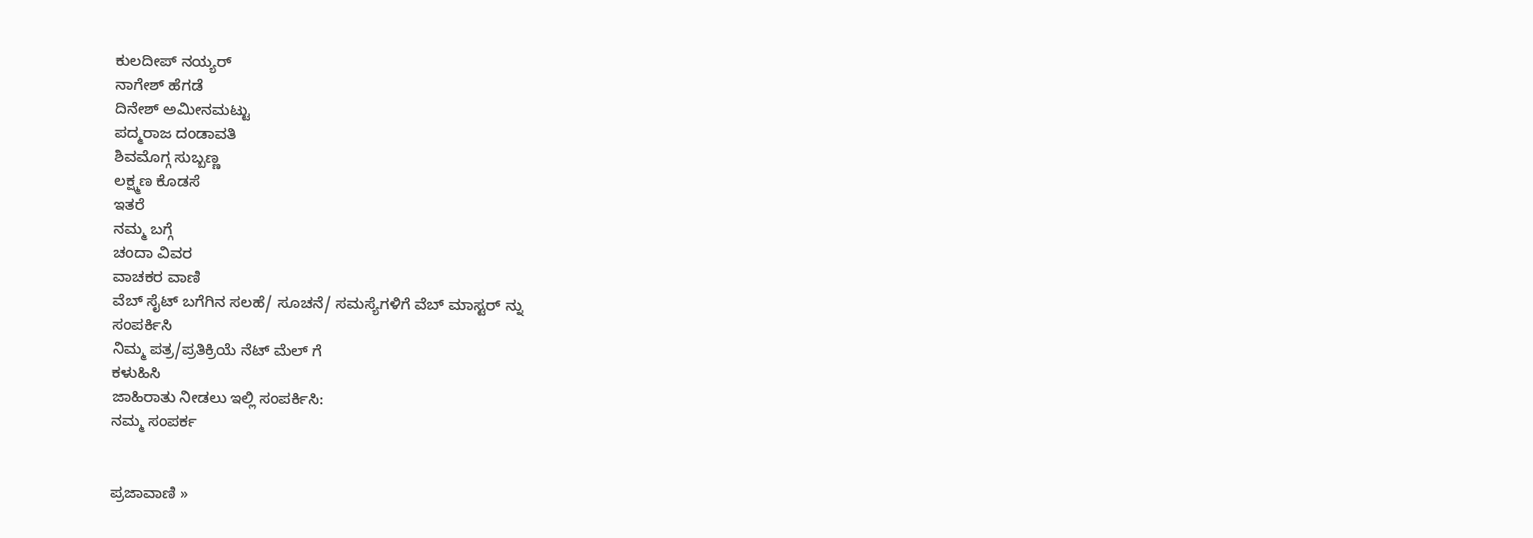ಕುಲದೀಪ್‌ ನಯ್ಯರ್
ನಾಗೇಶ್‌ ಹೆಗಡೆ
ದಿನೇಶ್‌ ಅಮೀನಮಟ್ಟು
ಪದ್ಮರಾಜ ದಂಡಾವತಿ
ಶಿವಮೊಗ್ಗ ಸುಬ್ಬಣ್ಣ
ಲಕ್ಷ್ಮಣ ಕೊಡಸೆ
ಇತರೆ
ನಮ್ಮ ಬಗ್ಗೆ
ಚಂದಾ ವಿವರ
ವಾಚಕರ ವಾಣಿ
ವೆಬ್ ಸೈಟ್ ಬಗೆಗಿನ ಸಲಹೆ/ ಸೂಚನೆ/ ಸಮಸ್ಯೆಗಳಿಗೆ ವೆಬ್ ಮಾಸ್ಟರ್ ನ್ನು
ಸಂಪರ್ಕಿಸಿ
ನಿಮ್ಮ ಪತ್ರ/ಪ್ರತಿಕ್ರಿಯೆ ನೆಟ್ ಮೆಲ್ ಗೆ
ಕಳುಹಿಸಿ
ಜಾಹಿರಾತು ನೀಡಲು ಇಲ್ಲಿ ಸಂಪರ್ಕಿಸಿ:
ನಮ್ಮ ಸಂಪರ್ಕ


ಪ್ರಜಾವಾಣಿ »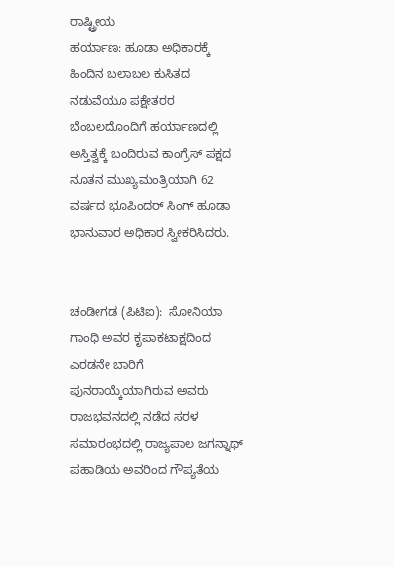ರಾಷ್ಟ್ರೀಯ
ಹರ್ಯಾಣ: ಹೂಡಾ ಅಧಿಕಾರಕ್ಕೆ
ಹಿಂದಿನ ಬಲಾಬಲ ಕುಸಿತದ ನಡುವೆಯೂ ಪಕ್ಷೇತರರ ಬೆಂಬಲದೊಂದಿಗೆ ಹರ್ಯಾಣದಲ್ಲಿ ಅಸ್ತಿತ್ವಕ್ಕೆ ಬಂದಿರುವ ಕಾಂಗ್ರೆಸ್ ಪಕ್ಷದ ನೂತನ ಮುಖ್ಯಮಂತ್ರಿಯಾಗಿ 62 ವರ್ಷದ ಭೂಪಿಂದರ್ ಸಿಂಗ್ ಹೂಡಾ ಭಾನುವಾರ ಅಧಿಕಾರ ಸ್ವೀಕರಿಸಿದರು.


ಚಂಡೀಗಡ (ಪಿಟಿಐ):  ಸೋನಿಯಾ ಗಾಂಧಿ ಅವರ ಕೃಪಾಕಟಾಕ್ಷದಿಂದ ಎರಡನೇ ಬಾರಿಗೆ ಪುನರಾಯ್ಕೆಯಾಗಿರುವ ಅವರು ರಾಜಭವನದಲ್ಲಿ ನಡೆದ ಸರಳ ಸಮಾರಂಭದಲ್ಲಿ ರಾಜ್ಯಪಾಲ ಜಗನ್ನಾಥ್ ಪಹಾಡಿಯ ಅವರಿಂದ ಗೌಪ್ಯತೆಯ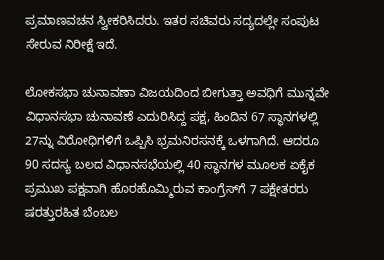ಪ್ರಮಾಣವಚನ ಸ್ವೀಕರಿಸಿದರು. ಇತರ ಸಚಿವರು ಸದ್ಯದಲ್ಲೇ ಸಂಪುಟ ಸೇರುವ ನಿರೀಕ್ಷೆ ಇದೆ.

ಲೋಕಸಭಾ ಚುನಾವಣಾ ವಿಜಯದಿಂದ ಬೀಗುತ್ತಾ ಅವಧಿಗೆ ಮುನ್ನವೇ ವಿಧಾನಸಭಾ ಚುನಾವಣೆ ಎದುರಿಸಿದ್ದ ಪಕ್ಷ, ಹಿಂದಿನ 67 ಸ್ಥಾನಗಳಲ್ಲಿ 27ನ್ನು ವಿರೋಧಿಗಳಿಗೆ ಒಪ್ಪಿಸಿ ಭ್ರಮನಿರಸನಕ್ಕೆ ಒಳಗಾಗಿದೆ. ಆದರೂ 90 ಸದಸ್ಯ ಬಲದ ವಿಧಾನಸಭೆಯಲ್ಲಿ 40 ಸ್ಥಾನಗಳ ಮೂಲಕ ಏಕೈಕ ಪ್ರಮುಖ ಪಕ್ಷವಾಗಿ ಹೊರಹೊಮ್ಮಿರುವ ಕಾಂಗ್ರೆಸ್‌ಗೆ 7 ಪಕ್ಷೇತರರು ಷರತ್ತುರಹಿತ ಬೆಂಬಲ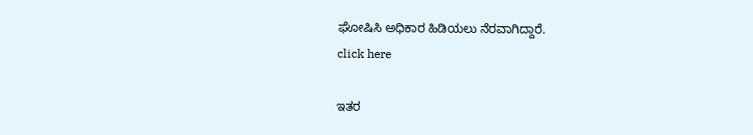ಘೋಷಿಸಿ ಅಧಿಕಾರ ಹಿಡಿಯಲು ನೆರವಾಗಿದ್ದಾರೆ.
click here

ಇತರ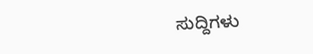ಸುದ್ದಿಗಳು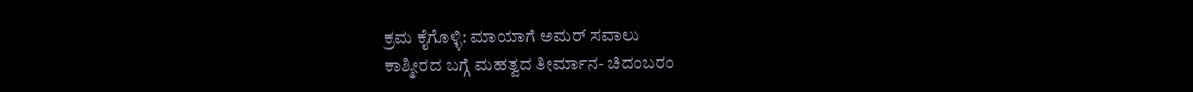ಕ್ರಮ ಕೈಗೊಳ್ಳಿ: ಮಾಯಾಗೆ ಅಮರ್ ಸವಾಲು
ಕಾಶ್ಮೀರದ ಬಗ್ಗೆ ಮಹತ್ವದ ತೀರ್ಮಾನ- ಚಿದಂಬರಂ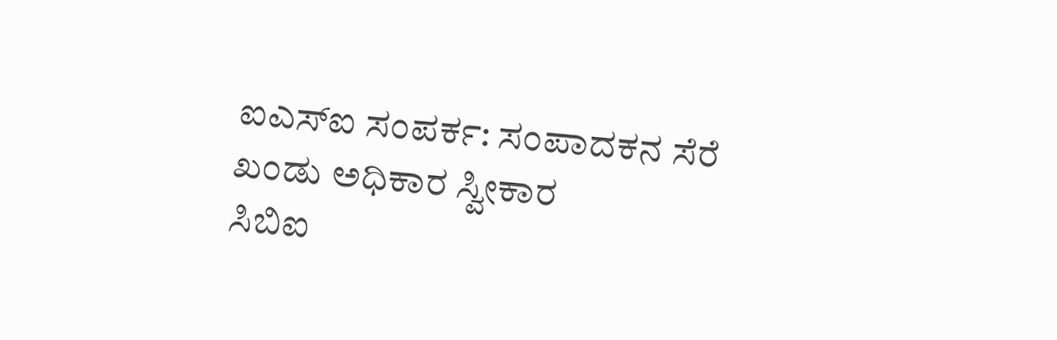ಐಎಸ್‌ಐ ಸಂಪರ್ಕ: ಸಂಪಾದಕನ ಸೆರೆ
ಖಂಡು ಅಧಿಕಾರ ಸ್ವೀಕಾರ
ಸಿಬಿಐ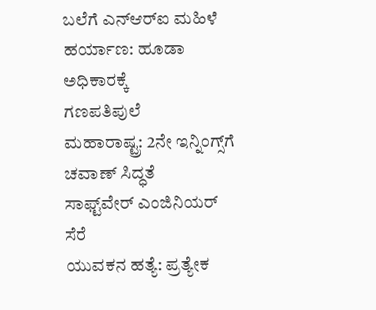ಬಲೆಗೆ ಎನ್‌ಆರ್‌ಐ ಮಹಿಳೆ
ಹರ್ಯಾಣ: ಹೂಡಾ ಅಧಿಕಾರಕ್ಕೆ
ಗಣಪತಿಪುಲೆ
ಮಹಾರಾಷ್ಟ್ರ: 2ನೇ ಇನ್ನಿಂಗ್ಸ್‌ಗೆ ಚವಾಣ್ ಸಿದ್ಧತೆ
ಸಾಫ್ಟ್‌ವೇರ್ ಎಂಜಿನಿಯರ್ ಸೆರೆ
ಯುವಕನ ಹತ್ಯೆ: ಪ್ರತ್ಯೇಕ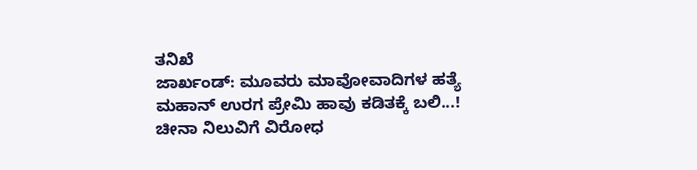ತನಿಖೆ
ಜಾರ್ಖಂಡ್: ಮೂವರು ಮಾವೋವಾದಿಗಳ ಹತ್ಯೆ
ಮಹಾನ್ ಉರಗ ಪ್ರೇಮಿ ಹಾವು ಕಡಿತಕ್ಕೆ ಬಲಿ...!
ಚೀನಾ ನಿಲುವಿಗೆ ವಿರೋಧ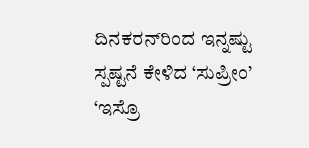ದಿನಕರನ್‌ರಿಂದ ಇನ್ನಷ್ಟು ಸ್ಪಷ್ಟನೆ ಕೇಳಿದ ‘ಸುಪ್ರೀಂ’
‘ಇಸ್ರೊ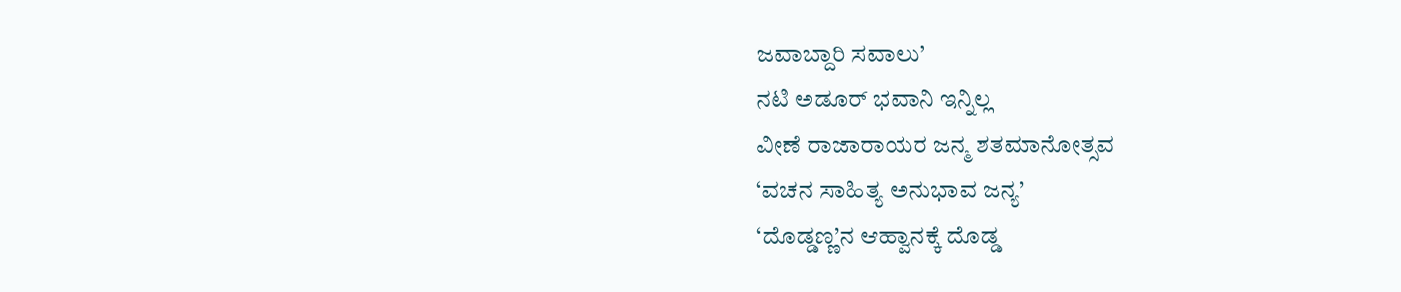ಜವಾಬ್ದಾರಿ ಸವಾಲು’
ನಟಿ ಅಡೂರ್ ಭವಾನಿ ಇನ್ನಿಲ್ಲ
ವೀಣೆ ರಾಜಾರಾಯರ ಜನ್ಮ ಶತಮಾನೋತ್ಸವ
‘ವಚನ ಸಾಹಿತ್ಯ ಅನುಭಾವ ಜನ್ಯ’
‘ದೊಡ್ಡಣ್ಣ’ನ ಆಹ್ವಾನಕ್ಕೆ ದೊಡ್ಡ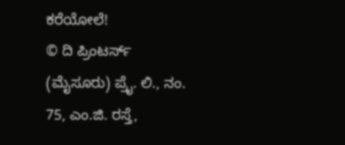ಕರೆಯೋಲೆ!
© ದಿ ಪ್ರಿಂಟರ್ಸ್ (ಮೈಸೂರು) ಪ್ರೈ. ಲಿ., ನಂ. 75, ಎಂ.ಜಿ. ರಸ್ತೆ,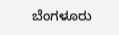ಬೆಂಗಳೂರು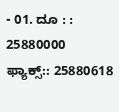- 01. ದೂ : : 25880000  ಫ್ಯಾಕ್ಸ್:: 25880618